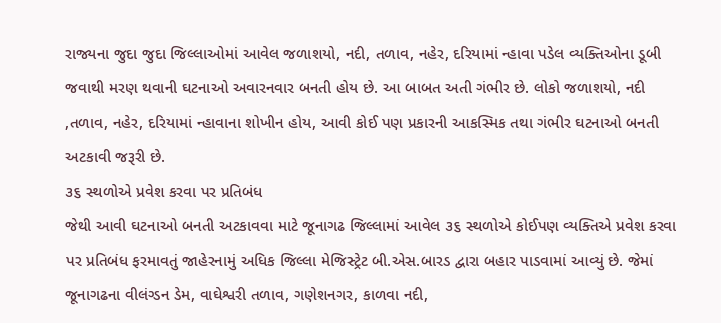રાજ્યના જુદા જુદા જિલ્લાઓમાં આવેલ જળાશયો, નદી, તળાવ, નહેર, દરિયામાં ન્હાવા પડેલ વ્યક્તિઓના ડૂબી જવાથી મરણ થવાની ઘટનાઓ અવારનવાર બનતી હોય છે. આ બાબત અતી ગંભીર છે. લોકો જળાશયો, નદી ,તળાવ, નહેર, દરિયામાં ન્હાવાના શોખીન હોય, આવી કોઈ પણ પ્રકારની આકસ્મિક તથા ગંભીર ઘટનાઓ બનતી અટકાવી જરૂરી છે.
૩૬ સ્થળોએ પ્રવેશ કરવા પર પ્રતિબંધ
જેથી આવી ઘટનાઓ બનતી અટકાવવા માટે જૂનાગઢ જિલ્લામાં આવેલ ૩૬ સ્થળોએ કોઈપણ વ્યક્તિએ પ્રવેશ કરવા પર પ્રતિબંધ ફરમાવતું જાહેરનામું અધિક જિલ્લા મેજિસ્ટ્રેટ બી.એસ.બારડ દ્વારા બહાર પાડવામાં આવ્યું છે. જેમાં જૂનાગઢના વીલંગ્ડન ડેમ, વાઘેશ્વરી તળાવ, ગણેશનગર, કાળવા નદી,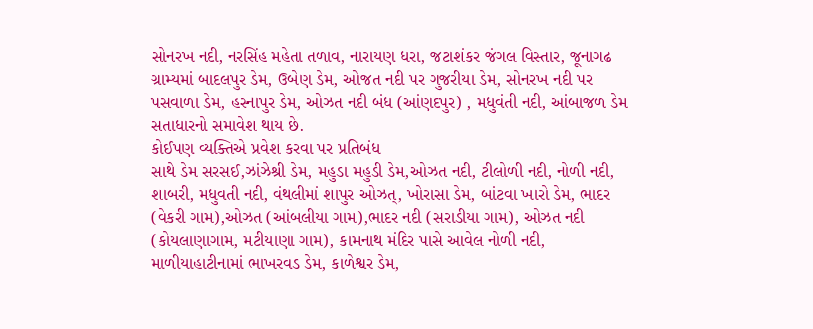સોનરખ નદી, નરસિંહ મહેતા તળાવ, નારાયણ ધરા, જટાશંકર જંગલ વિસ્તાર, જૂનાગઢ ગ્રામ્યમાં બાદલપુર ડેમ, ઉબેણ ડેમ, ઓજત નદી પર ગુજરીયા ડેમ, સોનરખ નદી પર પસવાળા ડેમ, હસ્નાપુર ડેમ, ઓઝત નદી બંધ (આંણદપુર) , મધુવંતી નદી, આંબાજળ ડેમ સતાધારનો સમાવેશ થાય છે.
કોઈપણ વ્યક્તિએ પ્રવેશ કરવા પર પ્રતિબંધ
સાથે ડેમ સરસઈ,ઝાંઝેશ્રી ડેમ, મહુડા મહુડી ડેમ,ઓઝત નદી, ટીલોળી નદી, નોળી નદી, શાબરી, મધુવતી નદી, વંથલીમાં શાપુર ઓઝત્, ખોરાસા ડેમ, બાંટવા ખારો ડેમ, ભાદર (વેકરી ગામ),ઓઝત (આંબલીયા ગામ),ભાદર નદી (સરાડીયા ગામ), ઓઝત નદી (કોયલાણાગામ, મટીયાણા ગામ), કામનાથ મંદિર પાસે આવેલ નોળી નદી, માળીયાહાટીનામાં ભાખરવડ ડેમ, કાળેશ્વર ડેમ,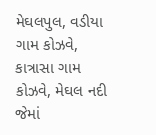મેઘલપુલ, વડીયા ગામ કોઝવે, કાત્રાસા ગામ કોઝવે, મેઘલ નદી જેમાં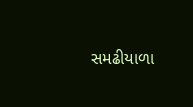સમઢીયાળા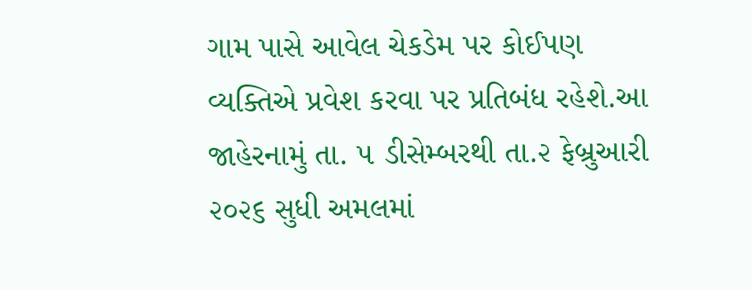ગામ પાસે આવેલ ચેકડેમ પર કોઈપણ વ્યક્તિએ પ્રવેશ કરવા પર પ્રતિબંધ રહેશે.આ જાહેરનામું તા. ૫ ડીસેમ્બરથી તા.૨ ફેબ્રુઆરી ૨૦૨૬ સુધી અમલમાં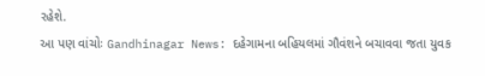રહેશે.
આ પણ વાંચોઃ Gandhinagar News: દહેગામના બહિયલમાં ગૌવંશને બચાવવા જતા યુવક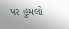પર હુમલો